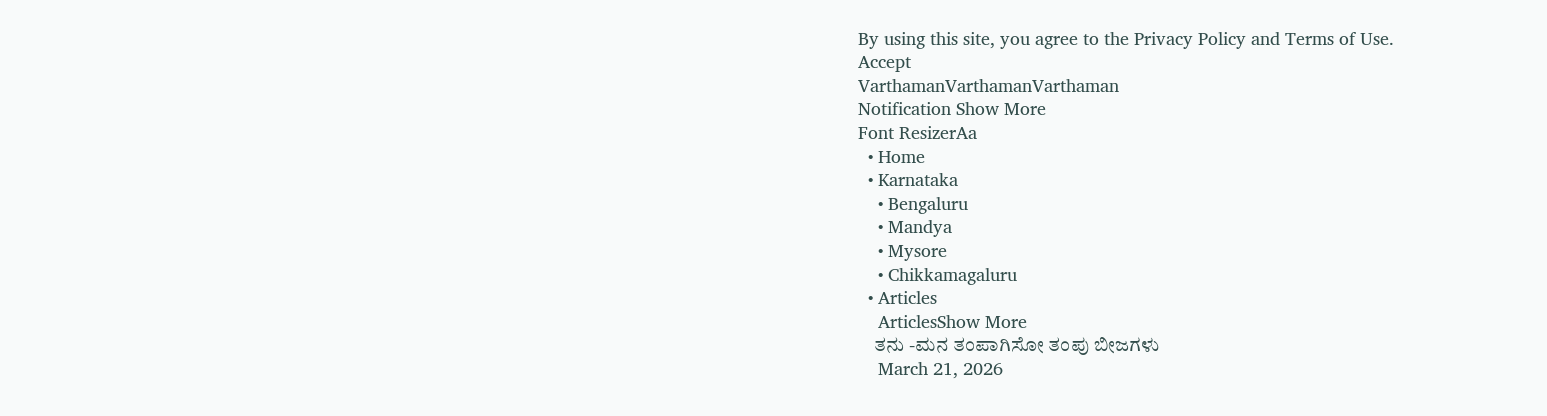By using this site, you agree to the Privacy Policy and Terms of Use.
Accept
VarthamanVarthamanVarthaman
Notification Show More
Font ResizerAa
  • Home
  • Karnataka
    • Bengaluru
    • Mandya
    • Mysore
    • Chikkamagaluru
  • Articles
    ArticlesShow More
    ತನು -ಮನ ತಂಪಾಗಿಸೋ ತಂಪು ಬೀಜಗಳು
    March 21, 2026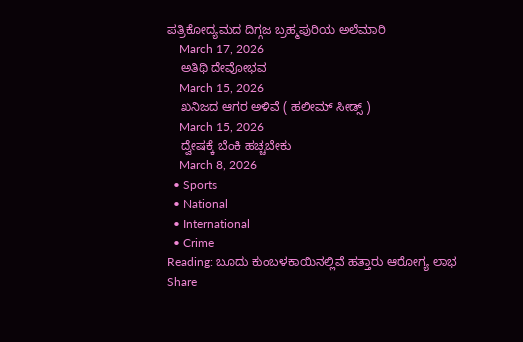ಪತ್ರಿಕೋದ್ಯಮದ ದಿಗ್ಗಜ ಬ್ರಹ್ಮಪುರಿಯ ಅಲೆಮಾರಿ
    March 17, 2026
    ಅತಿಥಿ ದೇವೋಭವ
    March 15, 2026
    ಖನಿಜದ ಆಗರ ಅಳಿವೆ ( ಹಲೀಮ್ ಸೀಡ್ಸ್ )
    March 15, 2026
    ದ್ವೇಷಕ್ಕೆ ಬೆಂಕಿ ಹಚ್ಚಬೇಕು
    March 8, 2026
  • Sports
  • National
  • International
  • Crime
Reading: ಬೂದು ಕುಂಬಳಕಾಯಿನಲ್ಲಿವೆ ಹತ್ತಾರು ಆರೋಗ್ಯ ಲಾಭ
Share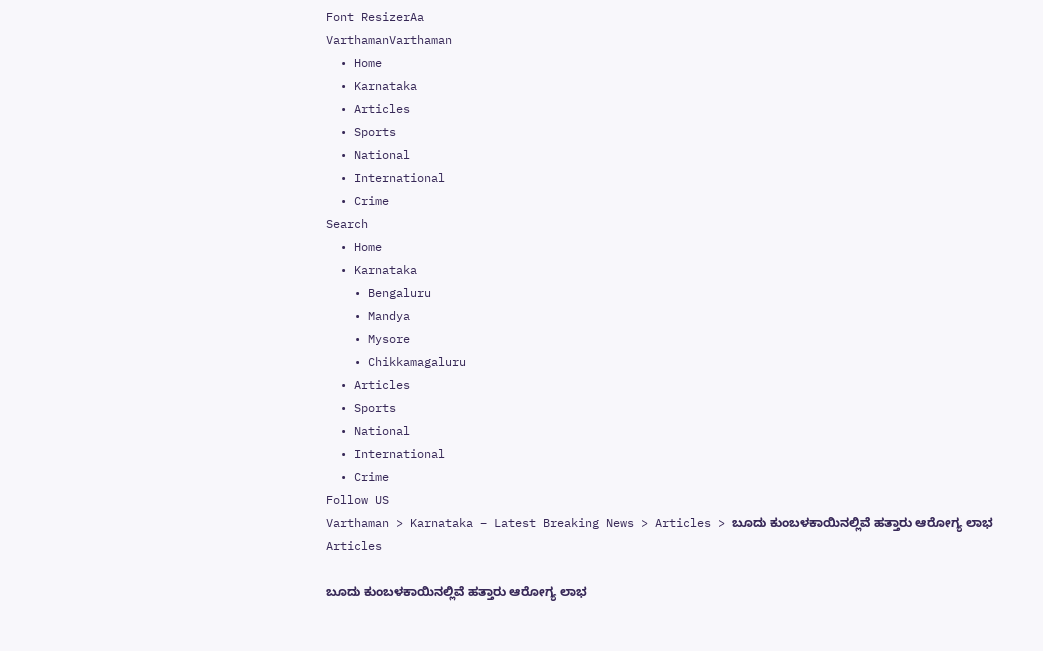Font ResizerAa
VarthamanVarthaman
  • Home
  • Karnataka
  • Articles
  • Sports
  • National
  • International
  • Crime
Search
  • Home
  • Karnataka
    • Bengaluru
    • Mandya
    • Mysore
    • Chikkamagaluru
  • Articles
  • Sports
  • National
  • International
  • Crime
Follow US
Varthaman > Karnataka – Latest Breaking News > Articles > ಬೂದು ಕುಂಬಳಕಾಯಿನಲ್ಲಿವೆ ಹತ್ತಾರು ಆರೋಗ್ಯ ಲಾಭ
Articles

ಬೂದು ಕುಂಬಳಕಾಯಿನಲ್ಲಿವೆ ಹತ್ತಾರು ಆರೋಗ್ಯ ಲಾಭ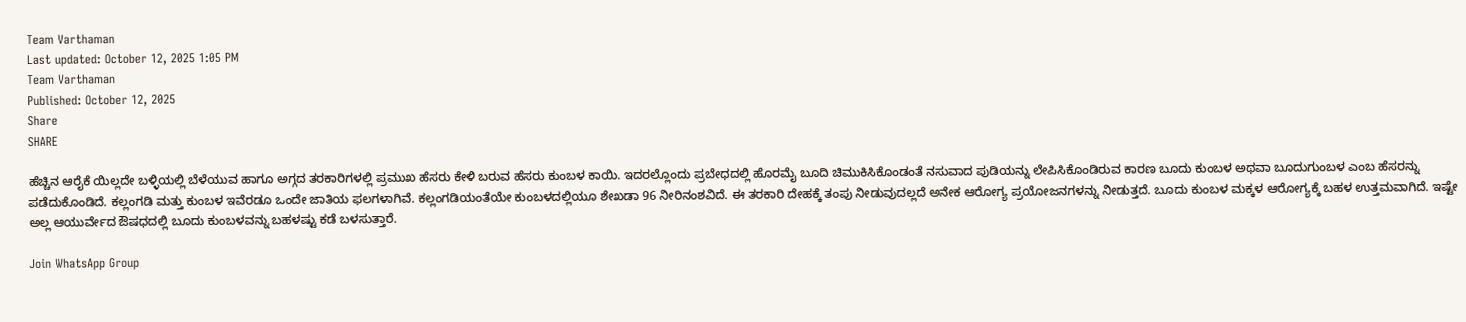Team Varthaman
Last updated: October 12, 2025 1:05 PM
Team Varthaman
Published: October 12, 2025
Share
SHARE

ಹೆಚ್ಚಿನ ಆರೈಕೆ ಯಿಲ್ಲದೇ ಬಳ್ಳಿಯಲ್ಲಿ ಬೆಳೆಯುವ ಹಾಗೂ ಅಗ್ಗದ ತರಕಾರಿಗಳಲ್ಲಿ ಪ್ರಮುಖ ಹೆಸರು ಕೇಳಿ ಬರುವ ಹೆಸರು ಕುಂಬಳ ಕಾಯಿ. ಇದರಲ್ಲೊಂದು ಪ್ರಬೇಧದಲ್ಲಿ ಹೊರಮೈ ಬೂದಿ ಚಿಮುಕಿಸಿಕೊಂಡಂತೆ ನಸುವಾದ ಪುಡಿಯನ್ನು ಲೇಪಿಸಿಕೊಂಡಿರುವ ಕಾರಣ ಬೂದು ಕುಂಬಳ ಅಥವಾ ಬೂದುಗುಂಬಳ ಎಂಬ ಹೆಸರನ್ನು ಪಡೆದುಕೊಂಡಿದೆ. ಕಲ್ಲಂಗಡಿ ಮತ್ತು ಕುಂಬಳ ಇವೆರಡೂ ಒಂದೇ ಜಾತಿಯ ಫಲಗಳಾಗಿವೆ. ಕಲ್ಲಂಗಡಿಯಂತೆಯೇ ಕುಂಬಳದಲ್ಲಿಯೂ ಶೇಖಡಾ 96 ನೀರಿನಂಶವಿದೆ. ಈ ತರಕಾರಿ ದೇಹಕ್ಕೆ ತಂಪು ನೀಡುವುದಲ್ಲದೆ ಅನೇಕ ಆರೋಗ್ಯ ಪ್ರಯೋಜನಗಳನ್ನು ನೀಡುತ್ತದೆ. ಬೂದು ಕುಂಬಳ ಮಕ್ಕಳ ಆರೋಗ್ಯಕ್ಕೆ ಬಹಳ ಉತ್ತಮವಾಗಿದೆ. ಇಷ್ಟೇ ಅಲ್ಲ ಆಯುರ್ವೇದ ಔಷಧದಲ್ಲಿ ಬೂದು ಕುಂಬಳವನ್ನು ಬಹಳಷ್ಟು ಕಡೆ ಬಳಸುತ್ತಾರೆ.

Join WhatsApp Group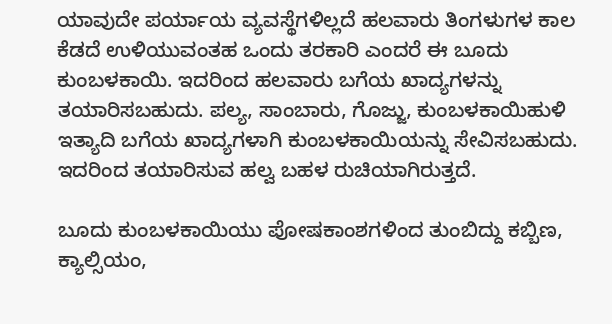ಯಾವುದೇ ಪರ್ಯಾಯ ವ್ಯವಸ್ಥೆಗಳಿಲ್ಲದೆ ಹಲವಾರು ತಿಂಗಳುಗಳ ಕಾಲ ಕೆಡದೆ ಉಳಿಯುವಂತಹ ಒಂದು ತರಕಾರಿ ಎಂದರೆ ಈ ಬೂದು ಕುಂಬಳಕಾಯಿ. ಇದರಿಂದ ಹಲವಾರು ಬಗೆಯ ಖಾದ್ಯಗಳನ್ನು ತಯಾರಿಸಬಹುದು. ಪಲ್ಯ, ಸಾಂಬಾರು, ಗೊಜ್ಜು, ಕುಂಬಳಕಾಯಿಹುಳಿ ಇತ್ಯಾದಿ ಬಗೆಯ ಖಾದ್ಯಗಳಾಗಿ ಕುಂಬಳಕಾಯಿಯನ್ನು ಸೇವಿಸಬಹುದು. ಇದರಿಂದ ತಯಾರಿಸುವ ಹಲ್ವ ಬಹಳ ರುಚಿಯಾಗಿರುತ್ತದೆ.

ಬೂದು ಕುಂಬಳಕಾಯಿಯು ಪೋಷಕಾಂಶಗಳಿಂದ ತುಂಬಿದ್ದು ಕಬ್ಬಿಣ, ಕ್ಯಾಲ್ಸಿಯಂ,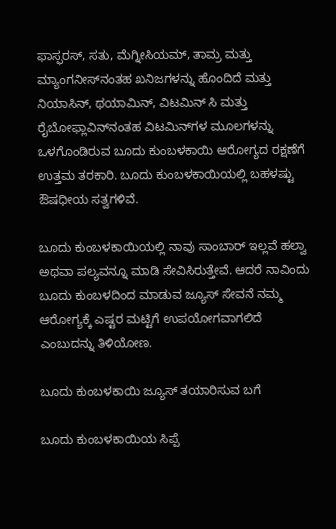ಫಾಸ್ಫರಸ್, ಸತು, ಮೆಗ್ನೀಸಿಯಮ್, ತಾಮ್ರ ಮತ್ತು ಮ್ಯಾಂಗನೀಸ್‌ನಂತಹ ಖನಿಜಗಳನ್ನು ಹೊಂದಿದೆ ಮತ್ತು ನಿಯಾಸಿನ್, ಥಯಾಮಿನ್, ವಿಟಮಿನ್ ಸಿ ಮತ್ತು ರೈಬೋಫ್ಲಾವಿನ್‌ನಂತಹ ವಿಟಮಿನ್‌ಗಳ ಮೂಲಗಳನ್ನು ಒಳಗೊಂಡಿರುವ ಬೂದು ಕುಂಬಳಕಾಯಿ ಆರೋಗ್ಯದ ರಕ್ಷಣೆಗೆ ಉತ್ತಮ ತರಕಾರಿ. ಬೂದು ಕುಂಬಳಕಾಯಿಯಲ್ಲಿ ಬಹಳಷ್ಟು ಔಷಧೀಯ ಸತ್ವಗಳಿವೆ.

ಬೂದು ಕುಂಬಳಕಾಯಿಯಲ್ಲಿ ನಾವು ಸಾಂಬಾರ್ ಇಲ್ಲವೆ ಹಲ್ವಾ ಅಥವಾ ಪಲ್ಯವನ್ನೂ ಮಾಡಿ ಸೇವಿಸಿರುತ್ತೇವೆ. ಆದರೆ ನಾವಿಂದು ಬೂದು ಕುಂಬಳದಿಂದ ಮಾಡುವ ಜ್ಯೂಸ್ ಸೇವನೆ ನಮ್ಮ ಆರೋಗ್ಯಕ್ಕೆ ಎಷ್ಟರ ಮಟ್ಟಿಗೆ ಉಪಯೋಗವಾಗಲಿದೆ ಎಂಬುದನ್ನು ತಿಳಿಯೋಣ.

ಬೂದು ಕುಂಬಳಕಾಯಿ ಜ್ಯೂಸ್ ತಯಾರಿಸುವ ಬಗೆ

ಬೂದು ಕುಂಬಳಕಾಯಿಯ ಸಿಪ್ಪೆ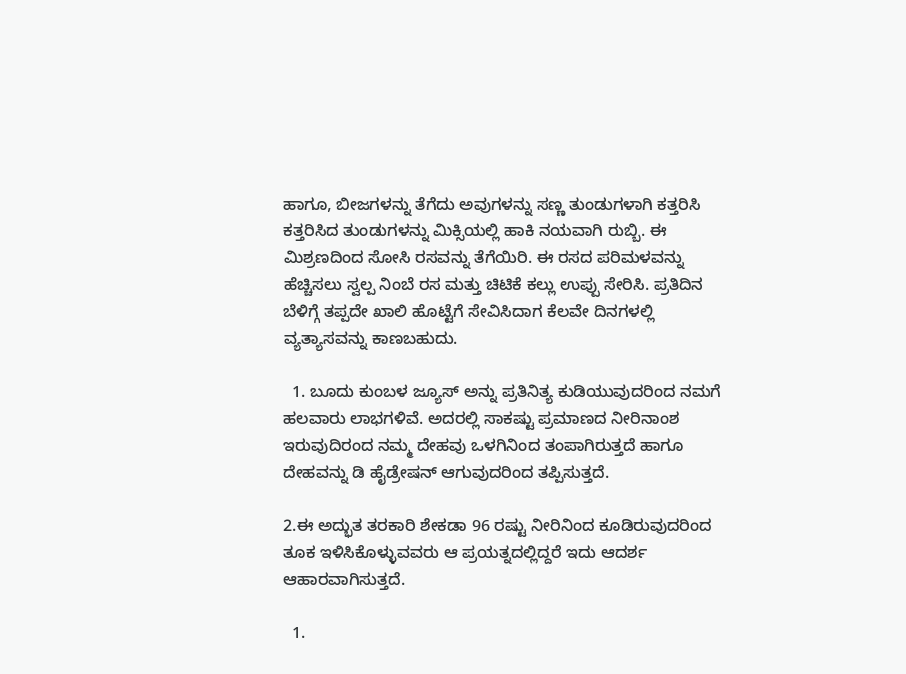ಹಾಗೂ, ಬೀಜಗಳನ್ನು ತೆಗೆದು ಅವುಗಳನ್ನು ಸಣ್ಣ ತುಂಡುಗಳಾಗಿ ಕತ್ತರಿಸಿ ಕತ್ತರಿಸಿದ ತುಂಡುಗಳನ್ನು ಮಿಕ್ಸಿಯಲ್ಲಿ ಹಾಕಿ ನಯವಾಗಿ ರುಬ್ಬಿ. ಈ ಮಿಶ್ರಣದಿಂದ ಸೋಸಿ ರಸವನ್ನು ತೆಗೆಯಿರಿ. ಈ ರಸದ ಪರಿಮಳವನ್ನು ಹೆಚ್ಚಿಸಲು ಸ್ವಲ್ಪ ನಿಂಬೆ ರಸ ಮತ್ತು ಚಿಟಿಕೆ ಕಲ್ಲು ಉಪ್ಪು ಸೇರಿಸಿ. ಪ್ರತಿದಿನ ಬೆಳಿಗ್ಗೆ ತಪ್ಪದೇ ಖಾಲಿ ಹೊಟ್ಟೆಗೆ ಸೇವಿಸಿದಾಗ ಕೆಲವೇ ದಿನಗಳಲ್ಲಿ ವ್ಯತ್ಯಾಸವನ್ನು ಕಾಣಬಹುದು.

  1. ಬೂದು ಕುಂಬಳ ಜ್ಯೂಸ್ ಅನ್ನು ಪ್ರತಿನಿತ್ಯ ಕುಡಿಯುವುದರಿಂದ ನಮಗೆ ಹಲವಾರು ಲಾಭಗಳಿವೆ. ಅದರಲ್ಲಿ ಸಾಕಷ್ಟು ಪ್ರಮಾಣದ ನೀರಿನಾಂಶ ಇರುವುದಿರಂದ ನಮ್ಮ ದೇಹವು ಒಳಗಿನಿಂದ ತಂಪಾಗಿರುತ್ತದೆ ಹಾಗೂ ದೇಹವನ್ನು ಡಿ ಹೈಡ್ರೇಷನ್ ಆಗುವುದರಿಂದ ತಪ್ಪಿಸುತ್ತದೆ.

2.ಈ ಅದ್ಭುತ ತರಕಾರಿ ಶೇಕಡಾ 96 ರಷ್ಟು ನೀರಿನಿಂದ ಕೂಡಿರುವುದರಿಂದ ತೂಕ ಇಳಿಸಿಕೊಳ್ಳುವವರು ಆ ಪ್ರಯತ್ನದಲ್ಲಿದ್ದರೆ ಇದು ಆದರ್ಶ ಆಹಾರವಾಗಿಸುತ್ತದೆ.

  1.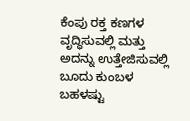ಕೆಂಪು ರಕ್ತ ಕಣಗಳ ವೃದ್ಧಿಸುವಲ್ಲಿ ಮತ್ತು ಅದನ್ನು ಉತ್ತೇಜಿಸುವಲ್ಲಿ ಬೂದು ಕುಂಬಳ ಬಹಳಷ್ಟು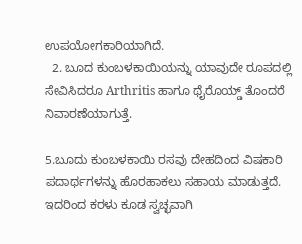ಉಪಯೋಗಕಾರಿಯಾಗಿದೆ.
  2. ಬೂದ ಕುಂಬಳಕಾಯಿಯನ್ನು ಯಾವುದೇ ರೂಪದಲ್ಲಿ ಸೇವಿಸಿದರೂ Arthritis ಹಾಗೂ ಥೈರೊಯ್ಡ್ ತೊಂದರೆ ನಿವಾರಣೆಯಾಗುತ್ತೆ.

5.ಬೂದು ಕುಂಬಳಕಾಯಿ ರಸವು ದೇಹದಿಂದ ವಿಷಕಾರಿ ಪದಾರ್ಥಗಳನ್ನು ಹೊರಹಾಕಲು ಸಹಾಯ ಮಾಡುತ್ತದೆ. ಇದರಿಂದ ಕರಳು ಕೂಡ ಸ್ವಚ್ಛವಾಗಿ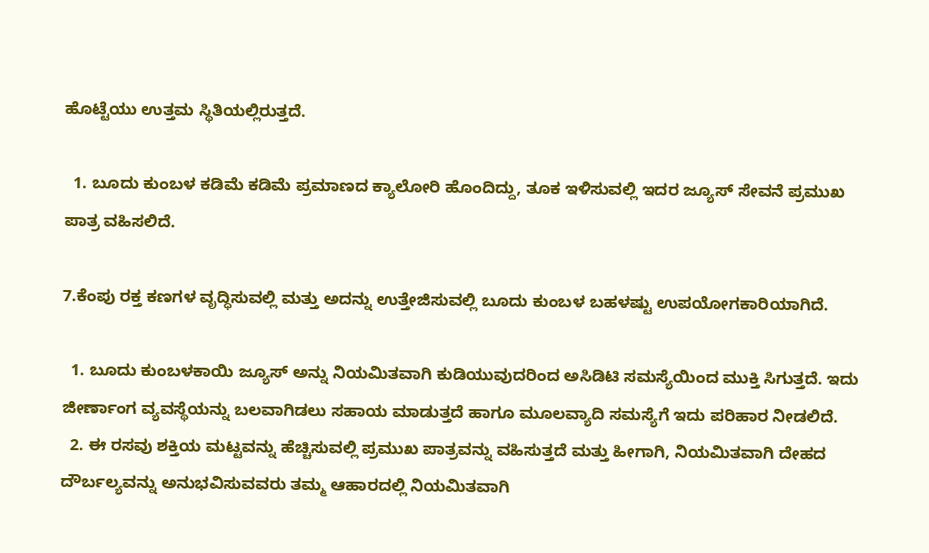ಹೊಟ್ಟೆಯು ಉತ್ತಮ ಸ್ಥಿತಿಯಲ್ಲಿರುತ್ತದೆ.

  1. ಬೂದು ಕುಂಬಳ ಕಡಿಮೆ ಕಡಿಮೆ ಪ್ರಮಾಣದ ಕ್ಯಾಲೋರಿ ಹೊಂದಿದ್ದು, ತೂಕ ಇಳಿಸುವಲ್ಲಿ ಇದರ ಜ್ಯೂಸ್ ಸೇವನೆ ಪ್ರಮುಖ ಪಾತ್ರ ವಹಿಸಲಿದೆ.

7.ಕೆಂಪು ರಕ್ತ ಕಣಗಳ ವೃದ್ಧಿಸುವಲ್ಲಿ ಮತ್ತು ಅದನ್ನು ಉತ್ತೇಜಿಸುವಲ್ಲಿ ಬೂದು ಕುಂಬಳ ಬಹಳಷ್ಟು ಉಪಯೋಗಕಾರಿಯಾಗಿದೆ.

  1. ಬೂದು ಕುಂಬಳಕಾಯಿ ಜ್ಯೂಸ್ ಅನ್ನು ನಿಯಮಿತವಾಗಿ ಕುಡಿಯುವುದರಿಂದ ಅಸಿಡಿಟಿ ಸಮಸ್ಯೆಯಿಂದ ಮುಕ್ತಿ ಸಿಗುತ್ತದೆ. ಇದು ಜೀರ್ಣಾಂಗ ವ್ಯವಸ್ಥೆಯನ್ನು ಬಲವಾಗಿಡಲು ಸಹಾಯ ಮಾಡುತ್ತದೆ ಹಾಗೂ ಮೂಲವ್ಯಾದಿ ಸಮಸ್ಯೆಗೆ ಇದು ಪರಿಹಾರ ನೀಡಲಿದೆ.
  2. ಈ ರಸವು ಶಕ್ತಿಯ ಮಟ್ಟವನ್ನು ಹೆಚ್ಚಿಸುವಲ್ಲಿ ಪ್ರಮುಖ ಪಾತ್ರವನ್ನು ವಹಿಸುತ್ತದೆ ಮತ್ತು ಹೀಗಾಗಿ, ನಿಯಮಿತವಾಗಿ ದೇಹದ ದೌರ್ಬಲ್ಯವನ್ನು ಅನುಭವಿಸುವವರು ತಮ್ಮ ಆಹಾರದಲ್ಲಿ ನಿಯಮಿತವಾಗಿ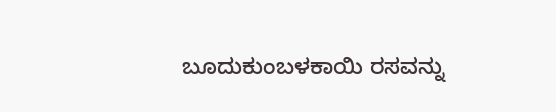ಬೂದುಕುಂಬಳಕಾಯಿ ರಸವನ್ನು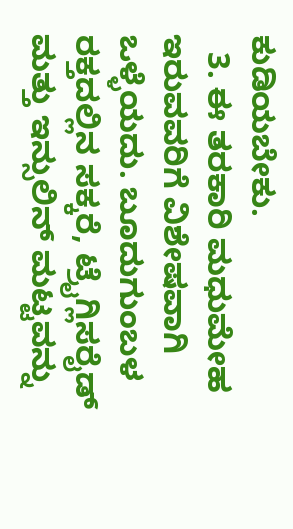ಕುಡಿಯಬೇಕು.
  3. ಈ ತರಕಾರಿ ಮಧುಮೇಹ ಇರುವವರಿಗೆ ವಿಶೇಷವಾಗಿ ಒಳ್ಳೆಯದು. ಬೂದುಗುಂಬಳ ರಕ್ತದಲ್ಲಿನ ಸಕ್ಕರೆ, ಟ್ರೈಗ್ಲಿಸರೈಡ್ ಮತ್ತು ಇನ್ಸುಲಿನ್ ಮಟ್ಟವನ್ನು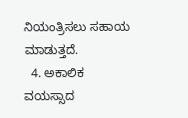ನಿಯಂತ್ರಿಸಲು ಸಹಾಯ ಮಾಡುತ್ತದೆ.
  4. ಅಕಾಲಿಕ ವಯಸ್ಸಾದ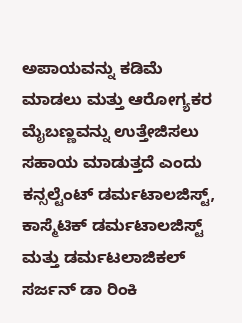ಅಪಾಯವನ್ನು ಕಡಿಮೆ ಮಾಡಲು ಮತ್ತು ಆರೋಗ್ಯಕರ ಮೈಬಣ್ಣವನ್ನು ಉತ್ತೇಜಿಸಲು ಸಹಾಯ ಮಾಡುತ್ತದೆ ಎಂದು ಕನ್ಸಲ್ಟೆಂಟ್ ಡರ್ಮಟಾಲಜಿಸ್ಟ್, ಕಾಸ್ಮೆಟಿಕ್ ಡರ್ಮಟಾಲಜಿಸ್ಟ್ ಮತ್ತು ಡರ್ಮಟಲಾಜಿಕಲ್ ಸರ್ಜನ್ ಡಾ ರಿಂಕಿ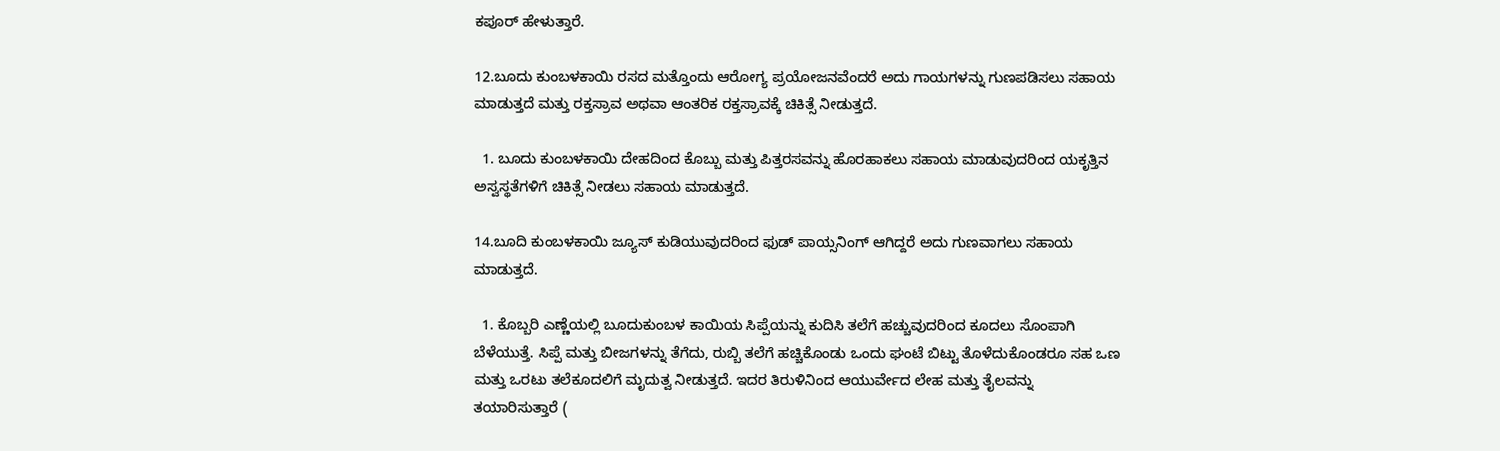ಕಪೂರ್ ಹೇಳುತ್ತಾರೆ.

12.ಬೂದು ಕುಂಬಳಕಾಯಿ ರಸದ ಮತ್ತೊಂದು ಆರೋಗ್ಯ ಪ್ರಯೋಜನವೆಂದರೆ ಅದು ಗಾಯಗಳನ್ನು ಗುಣಪಡಿಸಲು ಸಹಾಯ ಮಾಡುತ್ತದೆ ಮತ್ತು ರಕ್ತಸ್ರಾವ ಅಥವಾ ಆಂತರಿಕ ರಕ್ತಸ್ರಾವಕ್ಕೆ ಚಿಕಿತ್ಸೆ ನೀಡುತ್ತದೆ.

  1. ಬೂದು ಕುಂಬಳಕಾಯಿ ದೇಹದಿಂದ ಕೊಬ್ಬು ಮತ್ತು ಪಿತ್ತರಸವನ್ನು ಹೊರಹಾಕಲು ಸಹಾಯ ಮಾಡುವುದರಿಂದ ಯಕೃತ್ತಿನ ಅಸ್ವಸ್ಥತೆಗಳಿಗೆ ಚಿಕಿತ್ಸೆ ನೀಡಲು ಸಹಾಯ ಮಾಡುತ್ತದೆ.

14.ಬೂದಿ ಕುಂಬಳಕಾಯಿ ಜ್ಯೂಸ್ ಕುಡಿಯುವುದರಿಂದ ಫುಡ್ ಪಾಯ್ಸನಿಂಗ್ ಆಗಿದ್ದರೆ ಅದು ಗುಣವಾಗಲು ಸಹಾಯ ಮಾಡುತ್ತದೆ.

  1. ಕೊಬ್ಬರಿ ಎಣ್ಣೆಯಲ್ಲಿ ಬೂದುಕುಂಬಳ ಕಾಯಿಯ ಸಿಪ್ಪೆಯನ್ನು ಕುದಿಸಿ ತಲೆಗೆ ಹಚ್ಚುವುದರಿಂದ ಕೂದಲು ಸೊಂಪಾಗಿ ಬೆಳೆಯುತ್ತೆ. ಸಿಪ್ಪೆ ಮತ್ತು ಬೀಜಗಳನ್ನು ತೆಗೆದು, ರುಬ್ಬಿ ತಲೆಗೆ ಹಚ್ಚಿಕೊಂಡು ಒಂದು ಘಂಟೆ ಬಿಟ್ಟು ತೊಳೆದುಕೊಂಡರೂ ಸಹ ಒಣ ಮತ್ತು ಒರಟು ತಲೆಕೂದಲಿಗೆ ಮೃದುತ್ವ ನೀಡುತ್ತದೆ. ಇದರ ತಿರುಳಿನಿಂದ ಆಯುರ್ವೇದ ಲೇಹ ಮತ್ತು ತೈಲವನ್ನು ತಯಾರಿಸುತ್ತಾರೆ (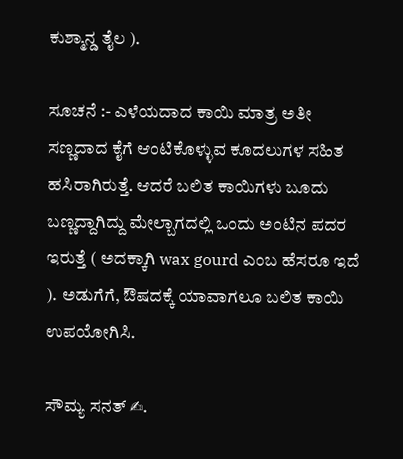ಕುಶ್ಮಾನ್ಡ ತೈಲ ).

ಸೂಚನೆ :- ಎಳೆಯದಾದ ಕಾಯಿ ಮಾತ್ರ ಅತೀ ಸಣ್ಣದಾದ ಕೈಗೆ ಆಂಟಿಕೊಳ್ಳುವ ಕೂದಲುಗಳ ಸಹಿತ ಹಸಿರಾಗಿರುತ್ತೆ. ಆದರೆ ಬಲಿತ ಕಾಯಿಗಳು ಬೂದು ಬಣ್ಣದ್ದಾಗಿದ್ದು ಮೇಲ್ಬಾಗದಲ್ಲಿ ಒಂದು ಅಂಟಿನ ಪದರ ಇರುತ್ತೆ ( ಅದಕ್ಕಾಗಿ wax gourd ಎಂಬ ಹೆಸರೂ ಇದೆ ). ಅಡುಗೆಗೆ, ಔಷದಕ್ಕೆ ಯಾವಾಗಲೂ ಬಲಿತ ಕಾಯಿ ಉಪಯೋಗಿಸಿ.

ಸೌಮ್ಯ ಸನತ್ ✍.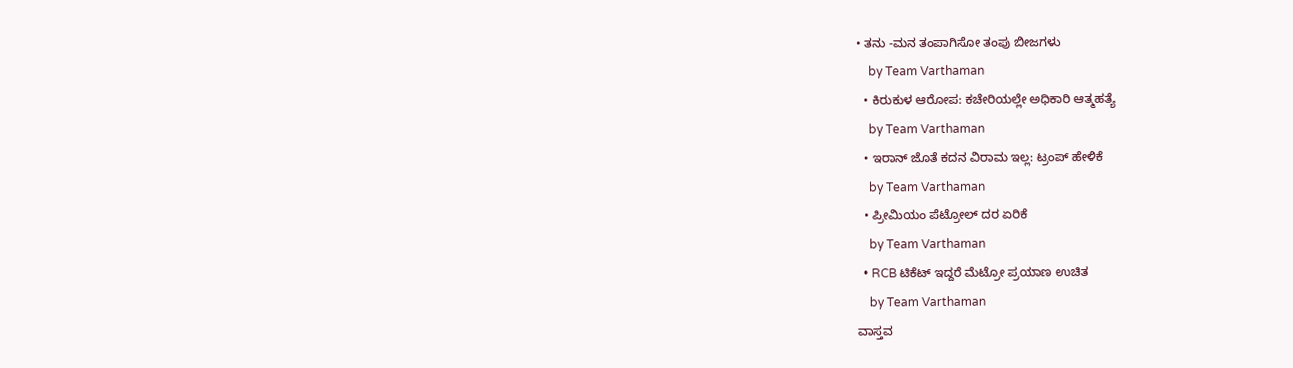• ತನು -ಮನ ತಂಪಾಗಿಸೋ ತಂಪು ಬೀಜಗಳು
    by Team Varthaman
  • ಕಿರುಕುಳ ಆರೋಪ: ಕಚೇರಿಯಲ್ಲೇ ಅಧಿಕಾರಿ ಆತ್ಮಹತ್ಯೆ
    by Team Varthaman
  • ಇರಾನ್ ಜೊತೆ ಕದನ ವಿರಾಮ ಇಲ್ಲ: ಟ್ರಂಪ್ ಹೇಳಿಕೆ
    by Team Varthaman
  • ಪ್ರೀಮಿಯಂ ಪೆಟ್ರೋಲ್ ದರ ಏರಿಕೆ
    by Team Varthaman
  • RCB ಟಿಕೆಟ್ ಇದ್ದರೆ ಮೆಟ್ರೋ ಪ್ರಯಾಣ ಉಚಿತ
    by Team Varthaman
ವಾಸ್ತವ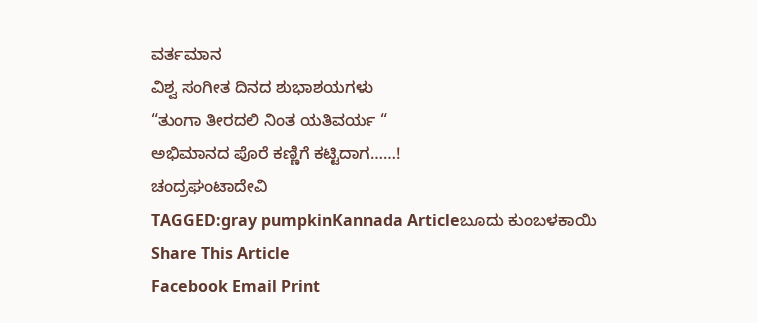ವರ್ತಮಾನ
ವಿಶ್ವ ಸಂಗೀತ ದಿನದ ಶುಭಾಶಯಗಳು
“ತುಂಗಾ ತೀರದಲಿ ನಿಂತ ಯತಿವರ್ಯ “
ಅಭಿಮಾನದ ಪೊರೆ ಕಣ್ಣಿಗೆ ಕಟ್ಟಿದಾಗ……!
ಚಂದ್ರಘಂಟಾದೇವಿ
TAGGED:gray pumpkinKannada Articleಬೂದು ಕುಂಬಳಕಾಯಿ
Share This Article
Facebook Email Print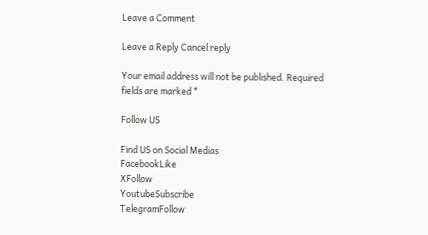Leave a Comment

Leave a Reply Cancel reply

Your email address will not be published. Required fields are marked *

Follow US

Find US on Social Medias
FacebookLike
XFollow
YoutubeSubscribe
TelegramFollow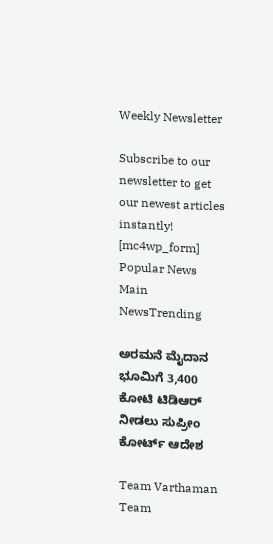Weekly Newsletter

Subscribe to our newsletter to get our newest articles instantly!
[mc4wp_form]
Popular News
Main NewsTrending

ಅರಮನೆ ಮೈದಾನ ಭೂಮಿಗೆ 3,400 ಕೋಟಿ ಟಿಡಿಆರ್ ನೀಡಲು ಸುಪ್ರೀಂ ಕೋರ್ಟ್ ಆದೇಶ

Team Varthaman
Team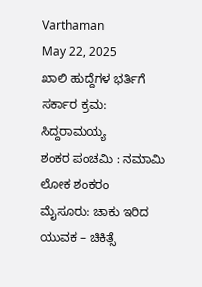Varthaman
May 22, 2025
ಖಾಲಿ ಹುದ್ದೆಗಳ ಭರ್ತಿಗೆ ಸರ್ಕಾರ ಕ್ರಮ: ಸಿದ್ದರಾಮಯ್ಯ
ಶಂಕರ ಪಂಚಮಿ : ನಮಾಮಿ ಲೋಕ ಶಂಕರಂ
ಮೈಸೂರು: ಚಾಕು ಇರಿದ ಯುವಕ – ಚಿಕಿತ್ಸೆ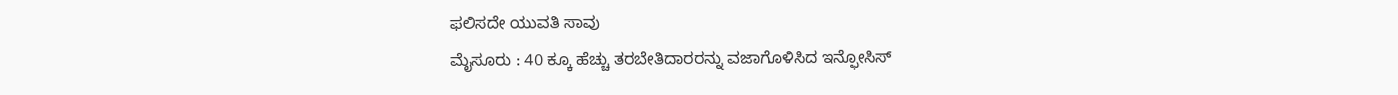ಫಲಿಸದೇ ಯುವತಿ ಸಾವು
ಮೈಸೂರು : 40 ಕ್ಕೂ ಹೆಚ್ಚು ತರಬೇತಿದಾರರನ್ನು ವಜಾಗೊಳಿಸಿದ ಇನ್ಫೋಸಿಸ್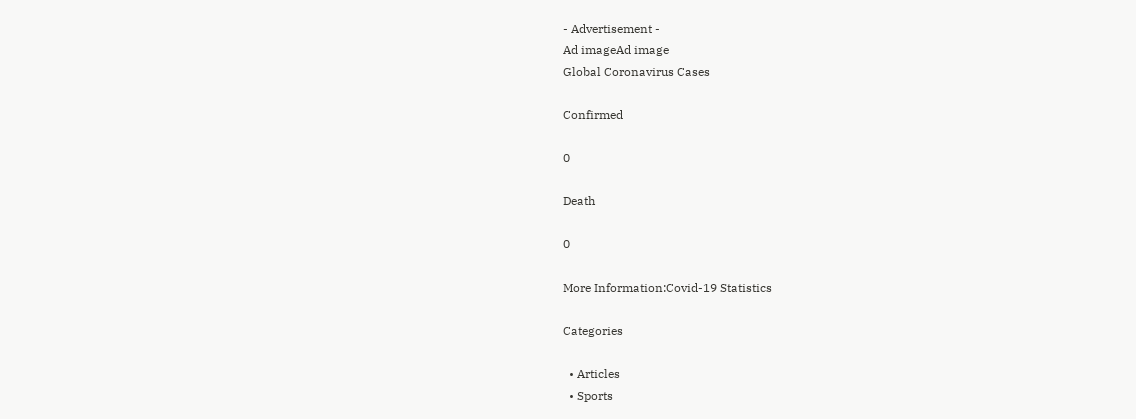- Advertisement -
Ad imageAd image
Global Coronavirus Cases

Confirmed

0

Death

0

More Information:Covid-19 Statistics

Categories

  • Articles
  • Sports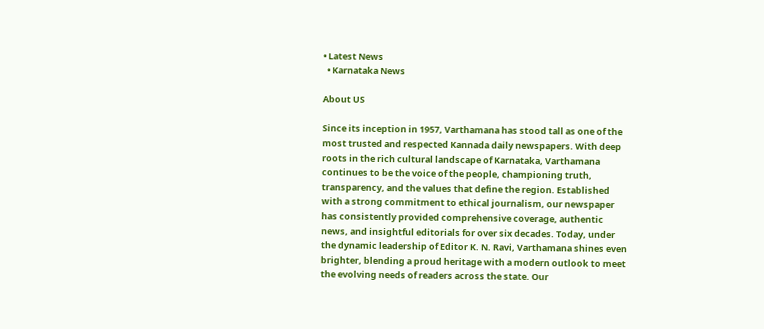• Latest News
  • Karnataka News

About US

Since its inception in 1957, Varthamana has stood tall as one of the most trusted and respected Kannada daily newspapers. With deep roots in the rich cultural landscape of Karnataka, Varthamana continues to be the voice of the people, championing truth, transparency, and the values that define the region. Established with a strong commitment to ethical journalism, our newspaper has consistently provided comprehensive coverage, authentic news, and insightful editorials for over six decades. Today, under the dynamic leadership of Editor K. N. Ravi, Varthamana shines even brighter, blending a proud heritage with a modern outlook to meet the evolving needs of readers across the state. Our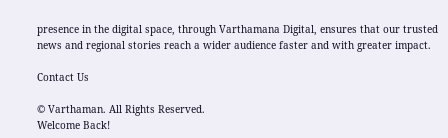presence in the digital space, through Varthamana Digital, ensures that our trusted news and regional stories reach a wider audience faster and with greater impact.

Contact Us

© Varthaman. All Rights Reserved.
Welcome Back!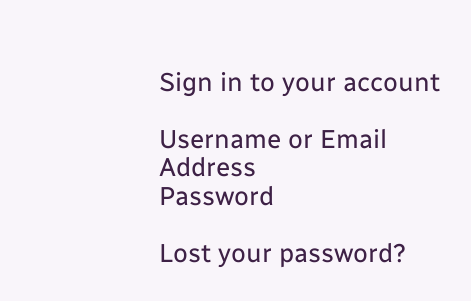Sign in to your account

Username or Email Address
Password

Lost your password?